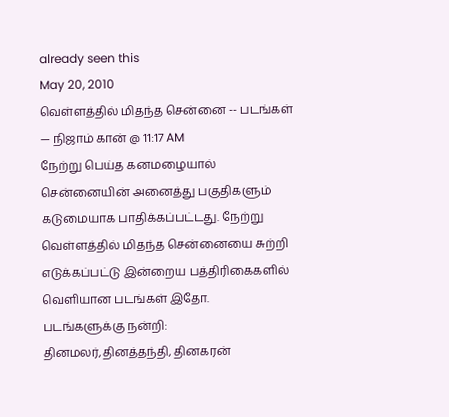already seen this
May 20, 2010
வெள்ளத்தில் மிதந்த சென்னை -- படங்கள்
— நிஜாம் கான் @ 11:17 AM
நேற்று பெய்த கனமழையால் சென்னையின் அனைத்து பகுதிகளும் கடுமையாக பாதிக்கப்பட்டது. நேற்று வெள்ளத்தில் மிதந்த சென்னையை சுற்றி எடுக்கப்பட்டு இன்றைய பத்திரிகைகளில் வெளியான படங்கள் இதோ.
படங்களுக்கு நன்றி: தினமலர்,தினத்தந்தி, தினகரன்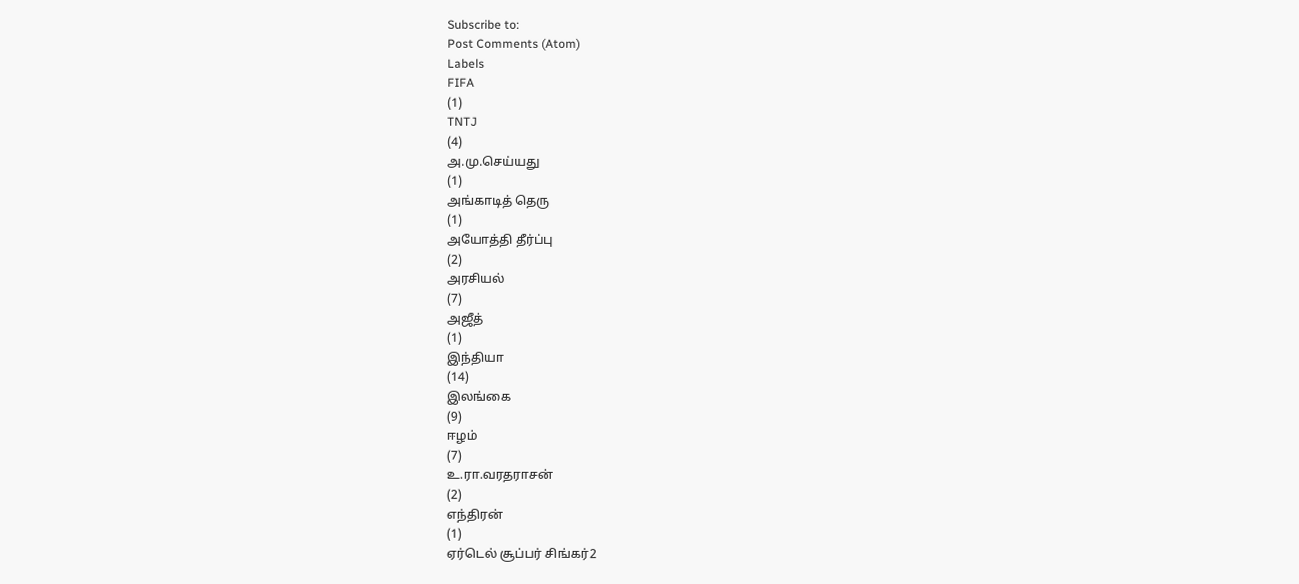Subscribe to:
Post Comments (Atom)
Labels
FIFA
(1)
TNTJ
(4)
அ.மு.செய்யது
(1)
அங்காடித் தெரு
(1)
அயோத்தி தீர்ப்பு
(2)
அரசியல்
(7)
அஜீத்
(1)
இந்தியா
(14)
இலங்கை
(9)
ஈழம்
(7)
உ.ரா.வரதராசன்
(2)
எந்திரன்
(1)
ஏர்டெல் சூப்பர் சிங்கர்2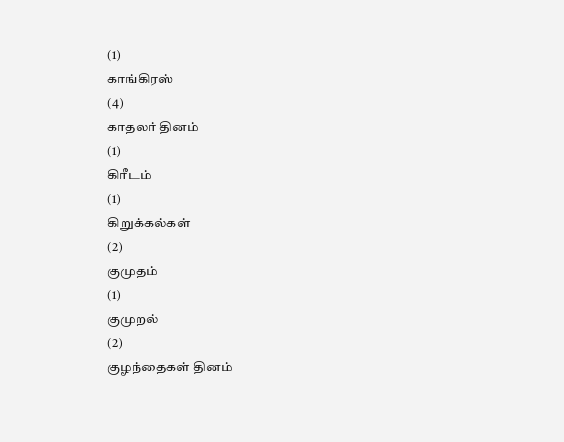(1)
காங்கிரஸ்
(4)
காதலர் தினம்
(1)
கிரீடம்
(1)
கிறுக்கல்கள்
(2)
குமுதம்
(1)
குமுறல்
(2)
குழந்தைகள் தினம்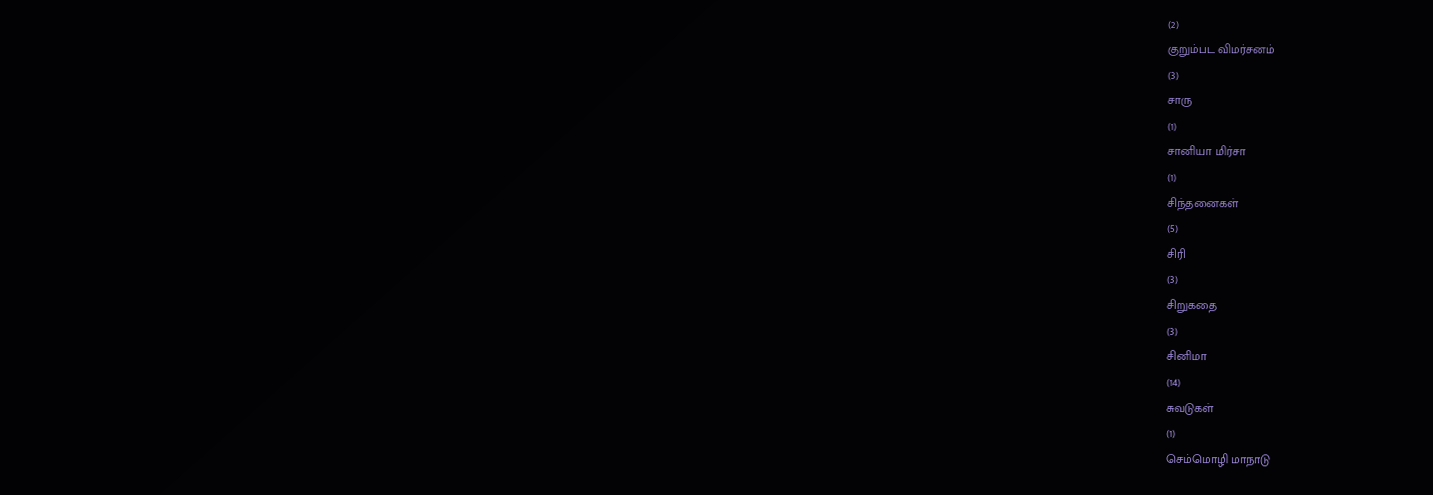(2)
குறும்பட விமர்சனம்
(3)
சாரு
(1)
சானியா மிர்சா
(1)
சிந்தனைகள்
(5)
சிரி
(3)
சிறுகதை
(3)
சினிமா
(14)
சுவடுகள்
(1)
செம்மொழி மாநாடு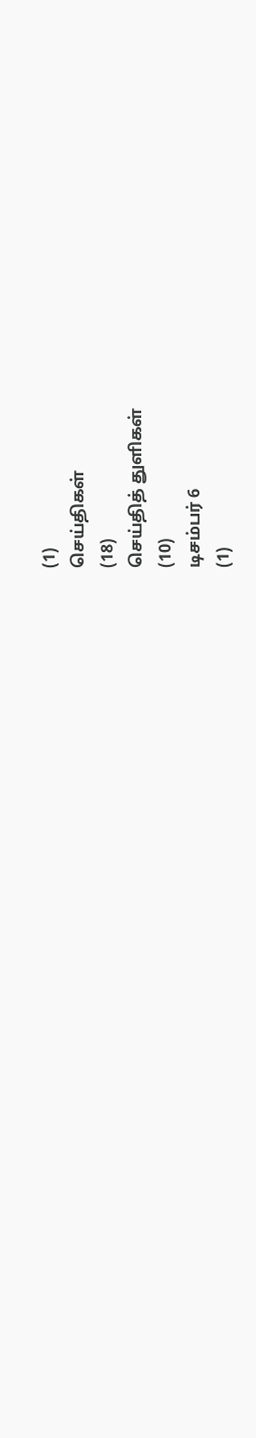(1)
செய்திகள்
(18)
செய்தித் துளிகள்
(10)
டிசம்பர் 6
(1)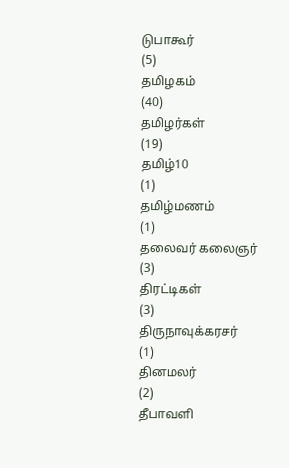டுபாகூர்
(5)
தமிழகம்
(40)
தமிழர்கள்
(19)
தமிழ்10
(1)
தமிழ்மணம்
(1)
தலைவர் கலைஞர்
(3)
திரட்டிகள்
(3)
திருநாவுக்கரசர்
(1)
தினமலர்
(2)
தீபாவளி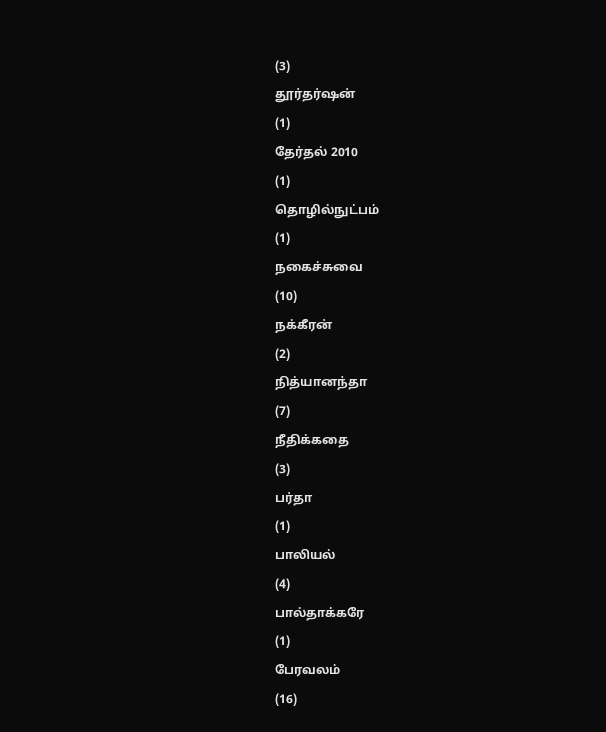(3)
தூர்தர்ஷன்
(1)
தேர்தல் 2010
(1)
தொழில்நுட்பம்
(1)
நகைச்சுவை
(10)
நக்கீரன்
(2)
நித்யானந்தா
(7)
நீதிக்கதை
(3)
பர்தா
(1)
பாலியல்
(4)
பால்தாக்கரே
(1)
பேரவலம்
(16)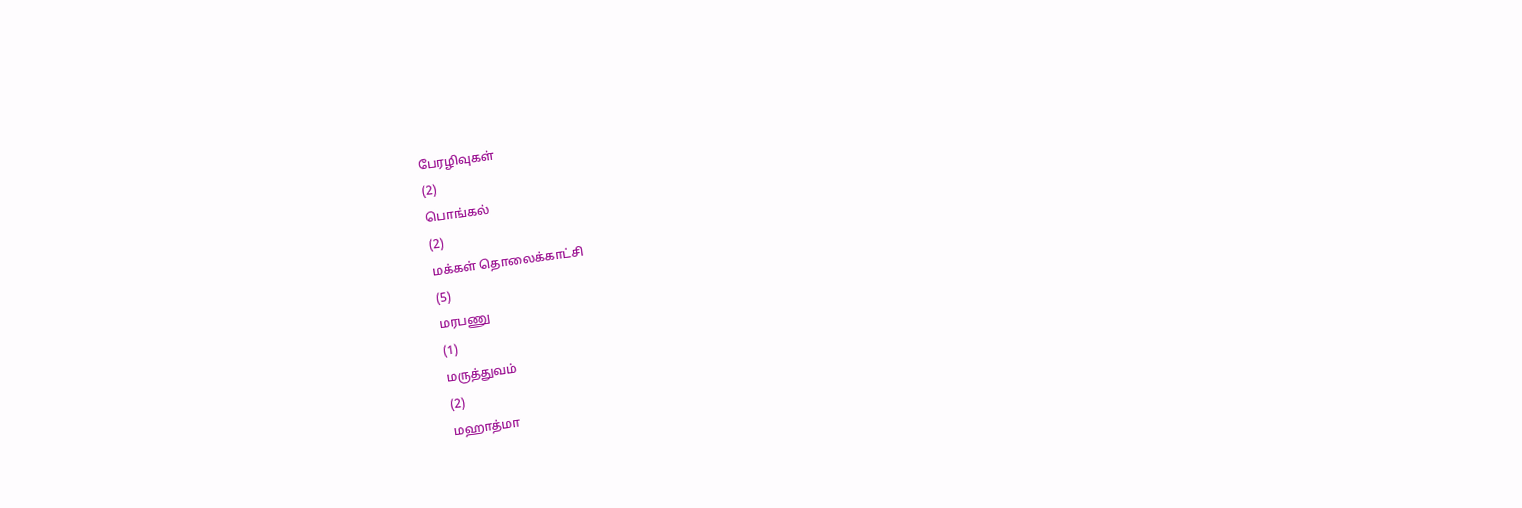பேரழிவுகள்
(2)
பொங்கல்
(2)
மக்கள் தொலைக்காட்சி
(5)
மரபணு
(1)
மருத்துவம்
(2)
மஹாத்மா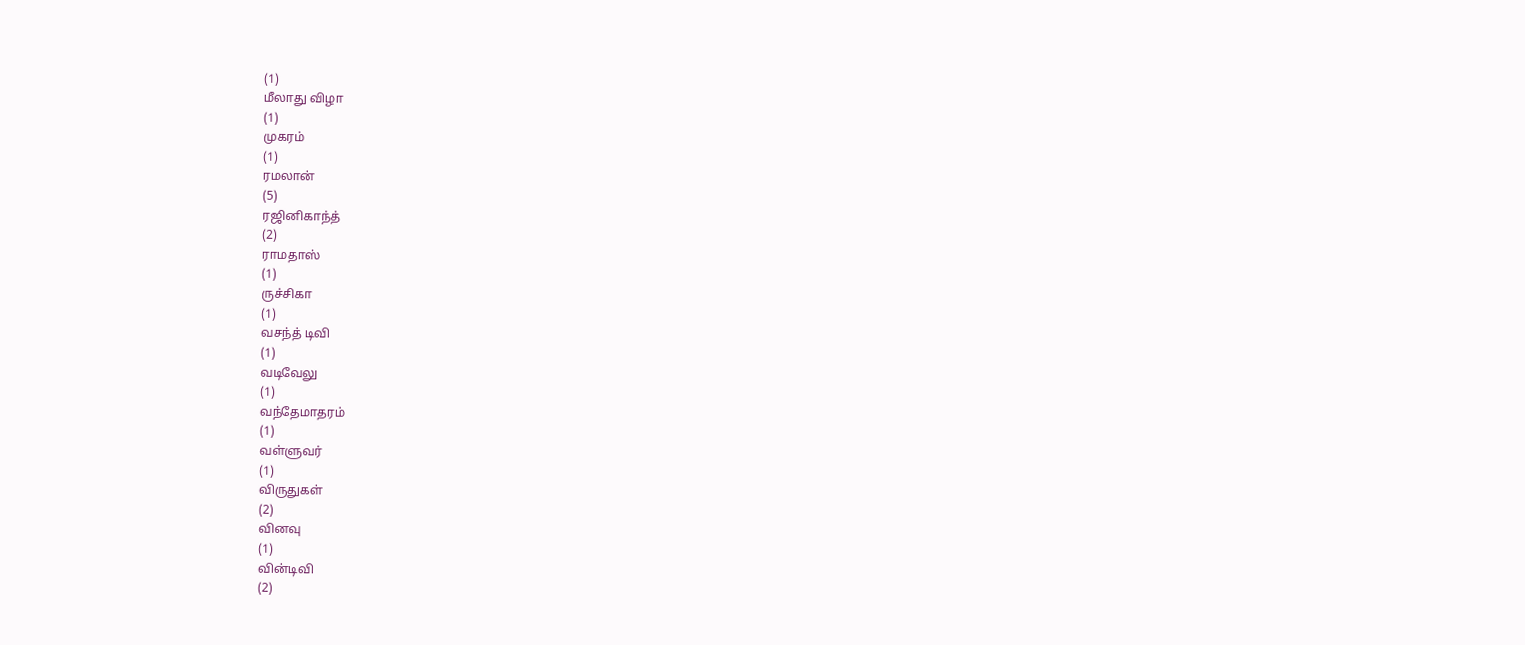(1)
மீலாது விழா
(1)
முகரம்
(1)
ரமலான்
(5)
ரஜினிகாந்த்
(2)
ராமதாஸ்
(1)
ருச்சிகா
(1)
வசந்த் டிவி
(1)
வடிவேலு
(1)
வந்தேமாதரம்
(1)
வள்ளுவர்
(1)
விருதுகள்
(2)
வினவு
(1)
வின்டிவி
(2)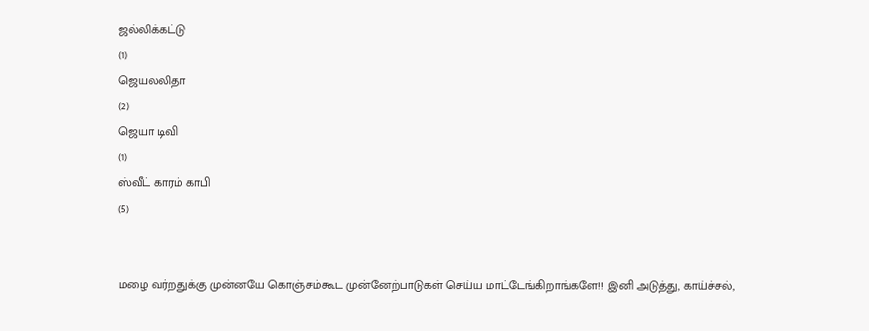ஜல்லிக்கட்டு
(1)
ஜெயலலிதா
(2)
ஜெயா டிவி
(1)
ஸ்வீட் காரம் காபி
(5)


மழை வர்றதுக்கு முன்னயே கொஞ்சம்கூட முன்னேற்பாடுகள் செய்ய மாட்டேங்கிறாங்களே!! இனி அடுத்து, காய்ச்சல்,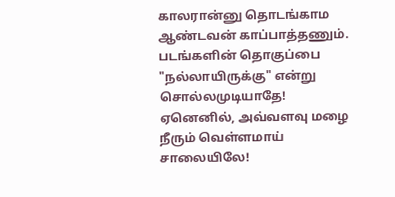காலரான்னு தொடங்காம ஆண்டவன் காப்பாத்தணும்.
படங்களின் தொகுப்பை "நல்லாயிருக்கு" என்று
சொல்லமுடியாதே! ஏனெனில், அவ்வளவு மழை
நீரும் வெள்ளமாய் சாலையிலே!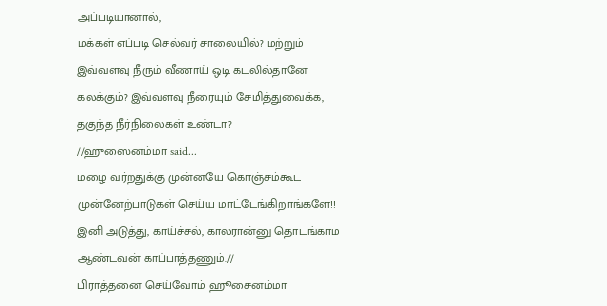அப்படியானால்,
மக்கள் எப்படி செல்வர் சாலையில்? மற்றும்
இவ்வளவு நீரும் வீணாய் ஒடி கடலில்தானே
கலக்கும்? இவ்வளவு நீரையும் சேமித்துவைக்க,
தகுந்த நீர்நிலைகள் உண்டா?
//ஹுஸைனம்மா said...
மழை வர்றதுக்கு முன்னயே கொஞ்சம்கூட முன்னேற்பாடுகள் செய்ய மாட்டேங்கிறாங்களே!! இனி அடுத்து, காய்ச்சல், காலரான்னு தொடங்காம ஆண்டவன் காப்பாத்தணும்.//
பிராத்தனை செய்வோம் ஹூசைனம்மா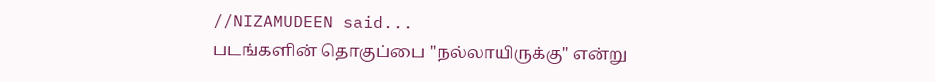//NIZAMUDEEN said...
படங்களின் தொகுப்பை "நல்லாயிருக்கு" என்று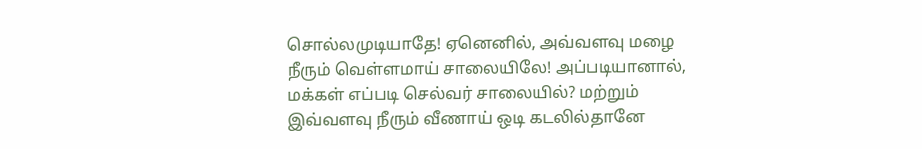சொல்லமுடியாதே! ஏனெனில், அவ்வளவு மழை
நீரும் வெள்ளமாய் சாலையிலே! அப்படியானால்,
மக்கள் எப்படி செல்வர் சாலையில்? மற்றும்
இவ்வளவு நீரும் வீணாய் ஒடி கடலில்தானே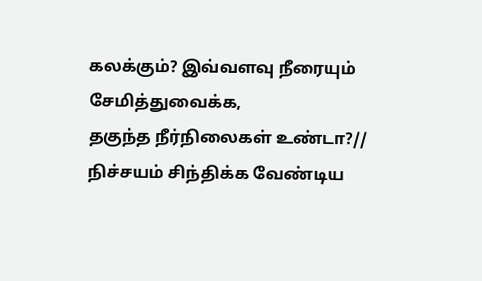கலக்கும்? இவ்வளவு நீரையும் சேமித்துவைக்க,
தகுந்த நீர்நிலைகள் உண்டா?//
நிச்சயம் சிந்திக்க வேண்டிய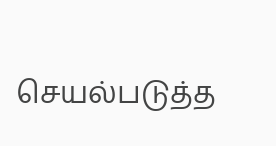செயல்படுத்த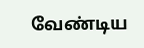வேண்டிய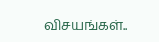விசயங்கள்..